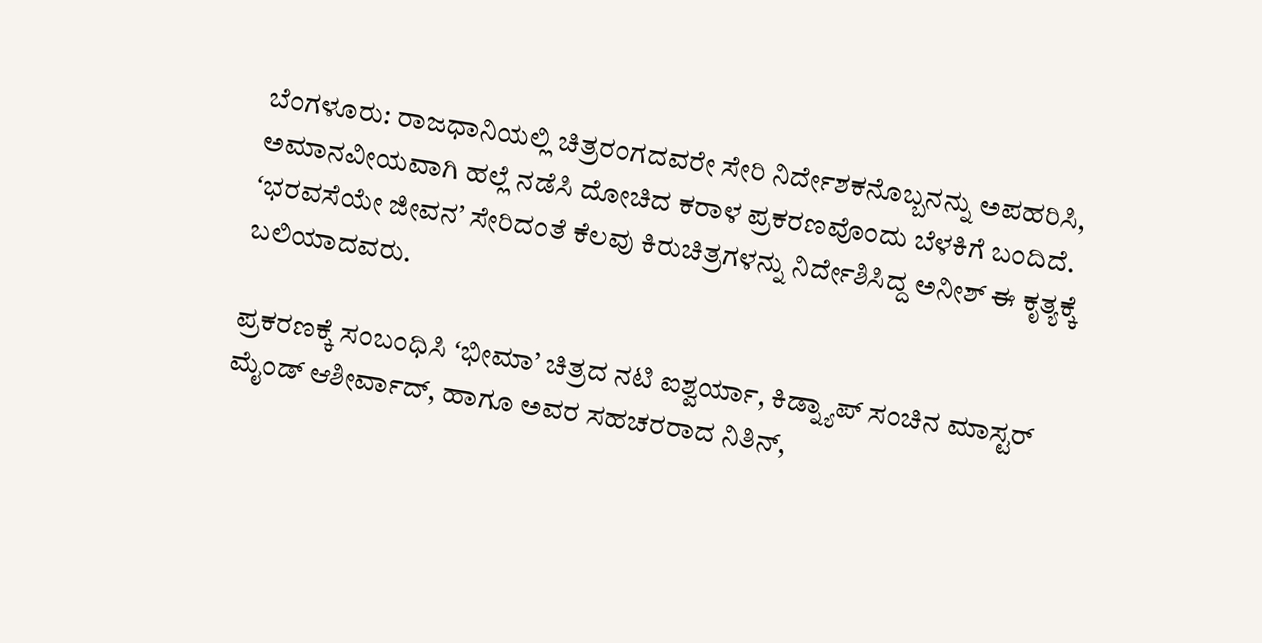ಬೆಂಗಳೂರು: ರಾಜಧಾನಿಯಲ್ಲಿ ಚಿತ್ರರಂಗದವರೇ ಸೇರಿ ನಿರ್ದೇಶಕನೊಬ್ಬನನ್ನು ಅಪಹರಿಸಿ, ಅಮಾನವೀಯವಾಗಿ ಹಲ್ಲೆ ನಡೆಸಿ ದೋಚಿದ ಕರಾಳ ಪ್ರಕರಣವೊಂದು ಬೆಳಕಿಗೆ ಬಂದಿದೆ. ʻಭರವಸೆಯೇ ಜೀವನ’ ಸೇರಿದಂತೆ ಕೆಲವು ಕಿರುಚಿತ್ರಗಳನ್ನು ನಿರ್ದೇಶಿಸಿದ್ದ ಅನೀಶ್ ಈ ಕೃತ್ಯಕ್ಕೆ ಬಲಿಯಾದವರು.

ಪ್ರಕರಣಕ್ಕೆ ಸಂಬಂಧಿಸಿ ʻಭೀಮಾ’ ಚಿತ್ರದ ನಟಿ ಐಶ್ವರ್ಯಾ, ಕಿಡ್ನ್ಯಾಪ್ ಸಂಚಿನ ಮಾಸ್ಟರ್ ಮೈಂಡ್ ಆಶೀರ್ವಾದ್, ಹಾಗೂ ಅವರ ಸಹಚರರಾದ ನಿತಿನ್,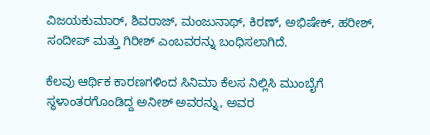ವಿಜಯಕುಮಾರ್, ಶಿವರಾಜ್, ಮಂಜುನಾಥ್, ಕಿರಣ್, ಅಭಿಷೇಕ್, ಹರೀಶ್, ಸಂದೀಪ್ ಮತ್ತು ಗಿರೀಶ್ ಎಂಬವರನ್ನು ಬಂಧಿಸಲಾಗಿದೆ.

ಕೆಲವು ಆರ್ಥಿಕ ಕಾರಣಗಳಿಂದ ಸಿನಿಮಾ ಕೆಲಸ ನಿಲ್ಲಿಸಿ ಮುಂಬೈಗೆ ಸ್ಥಳಾಂತರಗೊಂಡಿದ್ದ ಅನೀಶ್ ಅವರನ್ನು, ಅವರ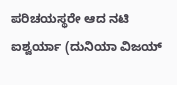ಪರಿಚಯಸ್ಥರೇ ಆದ ನಟಿ ಐಶ್ವರ್ಯಾ (ದುನಿಯಾ ವಿಜಯ್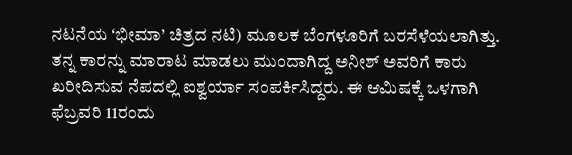ನಟನೆಯ ʻಭೀಮಾ’ ಚಿತ್ರದ ನಟಿ) ಮೂಲಕ ಬೆಂಗಳೂರಿಗೆ ಬರಸೆಳೆಯಲಾಗಿತ್ತು. ತನ್ನ ಕಾರನ್ನು ಮಾರಾಟ ಮಾಡಲು ಮುಂದಾಗಿದ್ದ ಅನೀಶ್ ಅವರಿಗೆ ಕಾರು ಖರೀದಿಸುವ ನೆಪದಲ್ಲಿ ಐಶ್ವರ್ಯಾ ಸಂಪರ್ಕಿಸಿದ್ದರು. ಈ ಆಮಿಷಕ್ಕೆ ಒಳಗಾಗಿ ಫೆಬ್ರವರಿ 11ರಂದು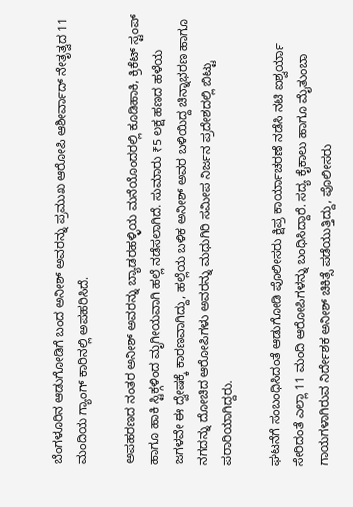ಬೆಂಗಳೂರಿನ ಆಡುಗೋಡಿಗೆ ಬಂದ ಅನೀಶ್ ಅವರನ್ನು ಪ್ರಮುಖ ಆರೋಪಿ ಆಶೀರ್ವಾದ್ ನೇತೃತ್ವದ 11 ಮಂದಿಯ ಗ್ಯಾಂಗ್ ಕಾರಿನಲ್ಲಿ ಅಪಹರಿಸಿದೆ.

ಅಪಹರಣದ ನಂತರ ಅನೀಶ್ ಅವರನ್ನು ಬ್ಯಾಡರಹಳ್ಳಿಯ ಮನೆಯೊಂದರಲ್ಲಿ ಕೂಡಿಹಾಕಿ, ಕ್ರಿಕೆಟ್ ಸ್ಟಂಪ್ ಹಾಗೂ ಹಾಕಿ ಸ್ಟಿಕ್ಗಳಿಂದ ಮೃಗೀಯವಾಗಿ ಹಲ್ಲೆ ನಡೆಸಲಾಗಿದೆ. ಸುಮಾರು ₹5 ಲಕ್ಷ ಹಣದ ಹಳೆಯ ಜಗಳವೇ ಈ ದ್ವೇಷಕ್ಕೆ ಕಾರಣವಾಗಿದ್ದು, ಹಲ್ಲೆಯ ಬಳಿಕ ಅನೀಶ್ ಅವರ ಬಳಿಯಿದ್ದ ಚಿನ್ನಾಭರಣ ಹಾಗೂ ನಗದನ್ನು ದೋಚಿದ ಆರೋಪಿಗಳು ಅವರನ್ನು ಮಧುಗಿರಿ ಸಮೀಪ ನಿರ್ಜನ ಪ್ರದೇಶದಲ್ಲಿ ಬಿಟ್ಟು ಪರಾರಿಯಾಗಿದ್ದರು.

ಘಟನೆಗೆ ಸಂಬಂಧಿಸಿದಂತೆ ಆಡುಗೋಡಿ ಪೊಲೀಸರು ಕ್ಷಿಪ್ರ ಕಾರ್ಯಾಚರಣೆ ನಡೆಸಿ ನಟಿ ಐಶ್ವರ್ಯಾ ಸೇರಿದಂತೆ ಎಲ್ಲಾ 11 ಮಂದಿ ಆರೋಪಿಗಳನ್ನು ಬಂಧಿಸಿದ್ದಾರೆ. ಸದ್ಯ ಕೈಕಾಲು ಹಾಗೂ ಮೈತುಂಬಾ ಗಾಯಗಳಾಗಿರುವ ನಿರ್ದೇಶಕ ಅನೀಶ್ ಚಿಕಿತ್ಸೆ ಪಡೆಯುತ್ತಿದ್ದು, ಪೊಲೀಸರು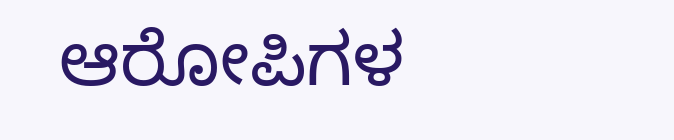ಆರೋಪಿಗಳ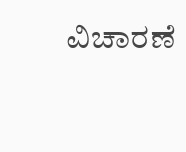ವಿಚಾರಣೆ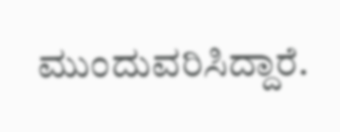ಮುಂದುವರಿಸಿದ್ದಾರೆ.